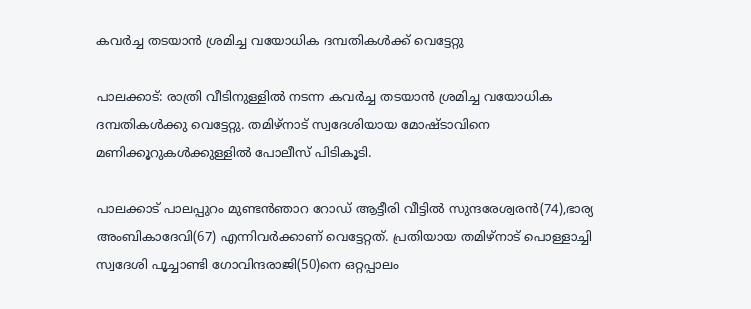കവര്‍ച്ച തടയാന്‍ ശ്രമിച്ച വയോധിക ദമ്പതികള്‍ക്ക് വെട്ടേറ്റു

പാലക്കാട്: രാത്രി വീടിനുള്ളില്‍ നടന്ന കവര്‍ച്ച തടയാന്‍ ശ്രമിച്ച വയോധിക ദമ്പതികള്‍ക്കു വെട്ടേറ്റു. തമിഴ്‌നാട് സ്വദേശിയായ മോഷ്ടാവിനെ മണിക്കൂറുകള്‍ക്കുള്ളില്‍ പോലീസ് പിടികൂടി.

പാലക്കാട് പാലപ്പുറം മുണ്ടന്‍ഞാറ റോഡ് ആട്ടീരി വീട്ടില്‍ സുന്ദരേശ്വരന്‍(74),ഭാര്യ അംബികാദേവി(67) എന്നിവര്‍ക്കാണ് വെട്ടേറ്റത്. പ്രതിയായ തമിഴ്‌നാട് പൊള്ളാച്ചി സ്വദേശി പൂച്ചാണ്ടി ഗോവിന്ദരാജി(50)നെ ഒറ്റപ്പാലം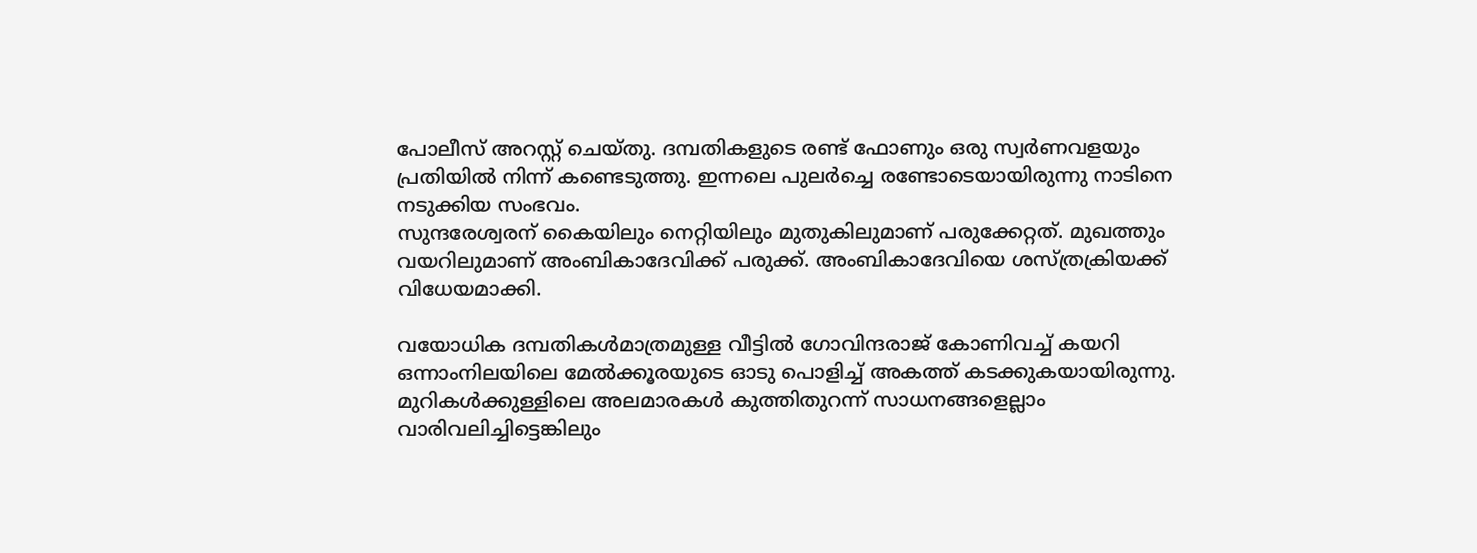പോലീസ് അറസ്റ്റ് ചെയ്തു. ദമ്പതികളുടെ രണ്ട് ഫോണും ഒരു സ്വര്‍ണവളയും പ്രതിയില്‍ നിന്ന് കണ്ടെടുത്തു. ഇന്നലെ പുലര്‍ച്ചെ രണ്ടോടെയായിരുന്നു നാടിനെ നടുക്കിയ സംഭവം.
സുന്ദരേശ്വരന് കൈയിലും നെറ്റിയിലും മുതുകിലുമാണ് പരുക്കേറ്റത്. മുഖത്തും വയറിലുമാണ് അംബികാദേവിക്ക് പരുക്ക്. അംബികാദേവിയെ ശസ്ത്രക്രിയക്ക് വിധേയമാക്കി.

വയോധിക ദമ്പതികള്‍മാത്രമുള്ള വീട്ടില്‍ ഗോവിന്ദരാജ് കോണിവച്ച് കയറി ഒന്നാംനിലയിലെ മേല്‍ക്കൂരയുടെ ഓടു പൊളിച്ച് അകത്ത് കടക്കുകയായിരുന്നു. മുറികള്‍ക്കുള്ളിലെ അലമാരകള്‍ കുത്തിതുറന്ന് സാധനങ്ങളെല്ലാം വാരിവലിച്ചിട്ടെങ്കിലും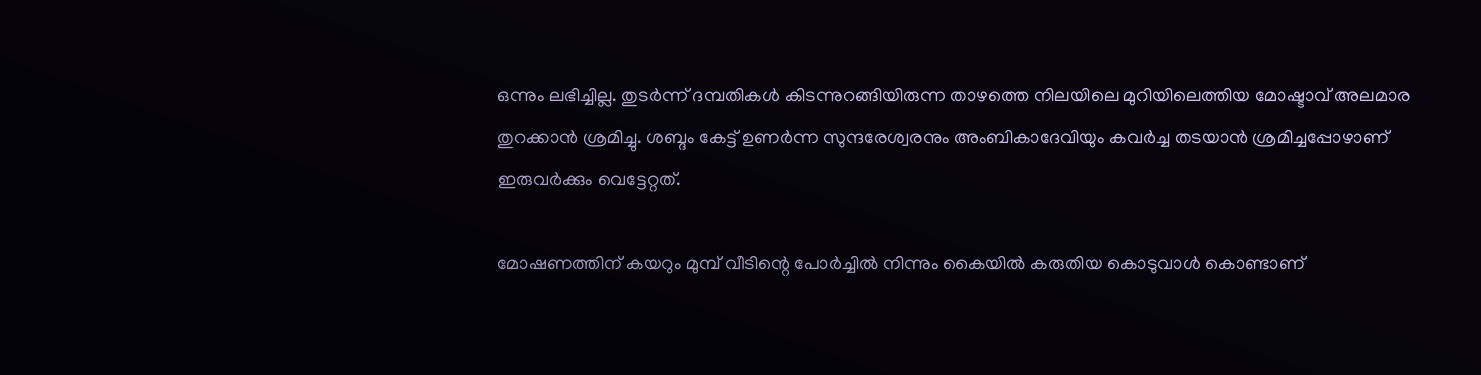ഒന്നും ലഭിച്ചില്ല. തുടര്‍ന്ന് ദമ്പതികള്‍ കിടന്നുറങ്ങിയിരുന്ന താഴത്തെ നിലയിലെ മുറിയിലെത്തിയ മോഷ്ടാവ് അലമാര തുറക്കാന്‍ ശ്രമിച്ചു. ശബ്ദം കേട്ട് ഉണര്‍ന്ന സുന്ദരേശ്വരനും അംബികാദേവിയും കവര്‍ച്ച തടയാന്‍ ശ്രമിച്ചപ്പോഴാണ് ഇരുവര്‍ക്കും വെട്ടേറ്റത്.

മോഷണത്തിന് കയറും മുമ്പ് വീടിന്റെ പോര്‍ച്ചില്‍ നിന്നും കൈയില്‍ കരുതിയ കൊടുവാള്‍ കൊണ്ടാണ്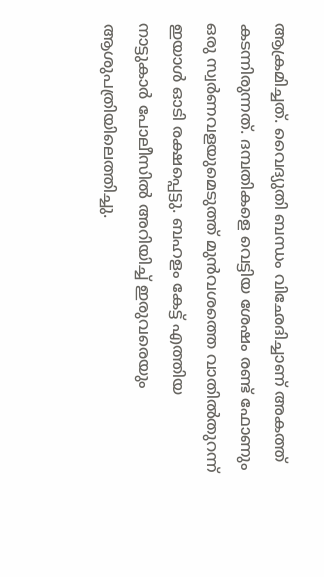ആക്രമിച്ചത്. വൈദ്യുതി ബന്ധം വിഛേദിച്ചാണ് അകത്ത് കടന്നിരുന്നത്. ദമ്പതികളെ വെട്ടിയ ശേഷം രണ്ട് ഫോണും ഒരു സ്വര്‍ണവളയുമെടുത്ത് മുന്‍വശത്തെ വാതില്‍തുറന്ന് ഇയാള്‍ ഓടി രക്ഷപ്പെട്ടു. ബഹളം കേട്ട് എത്തിയ നാട്ടുകാര്‍ പോലീസില്‍ അറിയിച്ച് ഇരുവരെയും ആശുപത്രിയിലെത്തിച്ചു.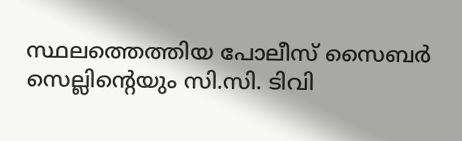സ്ഥലത്തെത്തിയ പോലീസ് സൈബര്‍ സെല്ലിന്റെയും സി.സി. ടിവി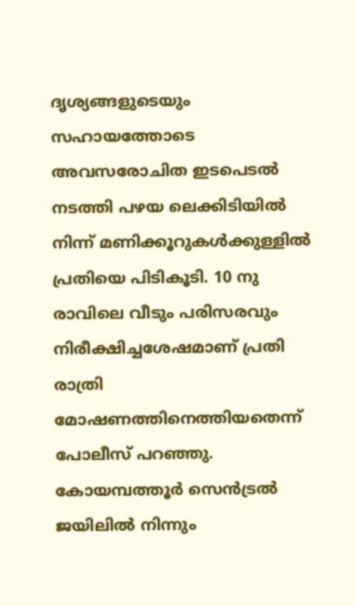ദൃശ്യങ്ങളുടെയും സഹായത്തോടെ അവസരോചിത ഇടപെടല്‍ നടത്തി പഴയ ലെക്കിടിയില്‍ നിന്ന് മണിക്കൂറുകള്‍ക്കുള്ളില്‍ പ്രതിയെ പിടികൂടി. 10 നു രാവിലെ വീടും പരിസരവും നിരീക്ഷിച്ചശേഷമാണ് പ്രതി രാത്രി മോഷണത്തിനെത്തിയതെന്ന് പോലീസ് പറഞ്ഞു. കോയമ്പത്തൂര്‍ സെന്‍ട്രല്‍ ജയിലില്‍ നിന്നും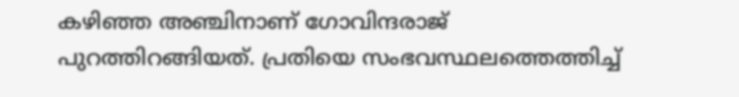കഴിഞ്ഞ അഞ്ചിനാണ് ഗോവിന്ദരാജ് പുറത്തിറങ്ങിയത്. പ്രതിയെ സംഭവസ്ഥലത്തെത്തിച്ച്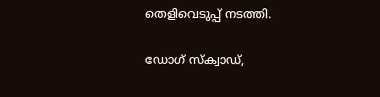തെളിവെടുപ്പ് നടത്തി.

ഡോഗ് സ്‌ക്വാഡ്,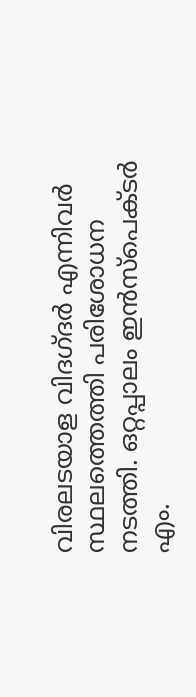വിരലടയാള വിദഗ്ദര്‍ എന്നിവര്‍ സ്ഥലത്തെത്തി പരിശോധന നടത്തി. ഒറ്റപ്പാലം ഇന്‍സ്‌പെക്ടര്‍ എം.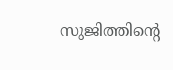സുജിത്തിന്റെ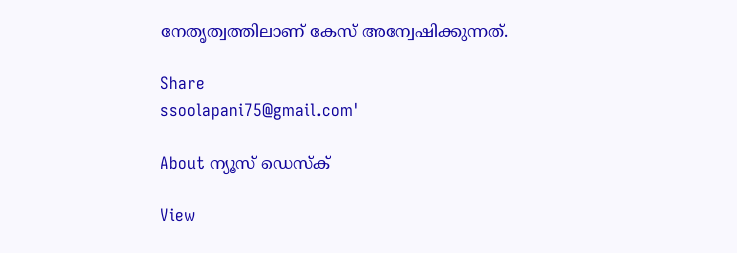നേതൃത്വത്തിലാണ് കേസ് അന്വേഷിക്കുന്നത്.

Share
ssoolapani75@gmail.com'

About ന്യൂസ് ഡെസ്ക്

View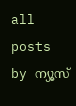all posts by ന്യൂസ്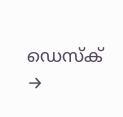ഡെസ്ക് →